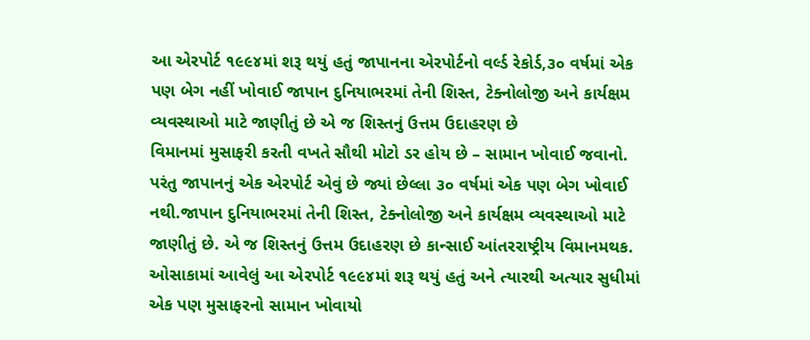આ એરપોર્ટ ૧૯૯૪માં શરૂ થયું હતું જાપાનના એરપોર્ટનો વર્લ્ડ રેકોર્ડ,૩૦ વર્ષમાં એક પણ બેગ નહીં ખોવાઈ જાપાન દુનિયાભરમાં તેની શિસ્ત, ટેક્નોલોજી અને કાર્યક્ષમ વ્યવસ્થાઓ માટે જાણીતું છે એ જ શિસ્તનું ઉત્તમ ઉદાહરણ છે
વિમાનમાં મુસાફરી કરતી વખતે સૌથી મોટો ડર હોય છે – સામાન ખોવાઈ જવાનો. પરંતુ જાપાનનું એક એરપોર્ટ એવું છે જ્યાં છેલ્લા ૩૦ વર્ષમાં એક પણ બેગ ખોવાઈ નથી.જાપાન દુનિયાભરમાં તેની શિસ્ત, ટેક્નોલોજી અને કાર્યક્ષમ વ્યવસ્થાઓ માટે જાણીતું છે. એ જ શિસ્તનું ઉત્તમ ઉદાહરણ છે કાન્સાઈ આંતરરાષ્ટ્રીય વિમાનમથક. ઓસાકામાં આવેલું આ એરપોર્ટ ૧૯૯૪માં શરૂ થયું હતું અને ત્યારથી અત્યાર સુધીમાં એક પણ મુસાફરનો સામાન ખોવાયો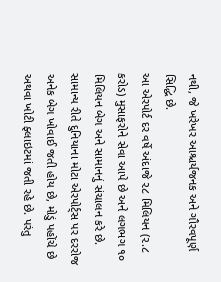નથી, જે ખરેખર આશ્ચર્યજનક અને ગૌરવપૂર્ણ સિદ્ધિ છે.
આ એરપોર્ટ દર વર્ષે અંદાજે ૨૮ મિલિયન (૨.૮ કરોડ) મુસાફરોને સેવા આપે છે અને લગભગ ૧૦ મિલિયન બેગ અને સામાનનું સંચાલન કરે છે. સામાન્ય રીતે દુનિયાના મોટા એરપોર્ટ્સ પર દરરોજ અનેક બેગ ખોવાઈ જતી હોય છે, મોડું પહોંચે છે અથવા ખોટી ફ્લાઇટમાં જતી રહે છે. પરંતુ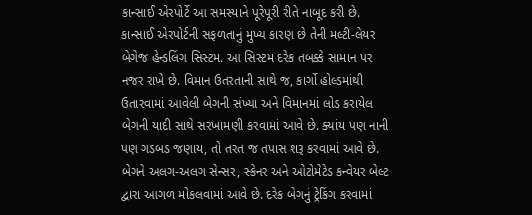કાન્સાઈ એરપોર્ટે આ સમસ્યાને પૂરેપૂરી રીતે નાબૂદ કરી છે.
કાન્સાઈ એરપોર્ટની સફળતાનું મુખ્ય કારણ છે તેની મલ્ટી-લેયર બેગેજ હેન્ડલિંગ સિસ્ટમ. આ સિસ્ટમ દરેક તબક્કે સામાન પર નજર રાખે છે. વિમાન ઉતરતાની સાથે જ, કાર્ગો હોલ્ડમાંથી ઉતારવામાં આવેલી બેગની સંખ્યા અને વિમાનમાં લોડ કરાયેલ બેગની યાદી સાથે સરખામણી કરવામાં આવે છે. ક્યાંય પણ નાની પણ ગડબડ જણાય, તો તરત જ તપાસ શરૂ કરવામાં આવે છે. બેગને અલગ-અલગ સેન્સર, સ્કેનર અને ઓટોમેટેડ કન્વેયર બેલ્ટ દ્વારા આગળ મોકલવામાં આવે છે. દરેક બેગનું ટ્રેકિંગ કરવામાં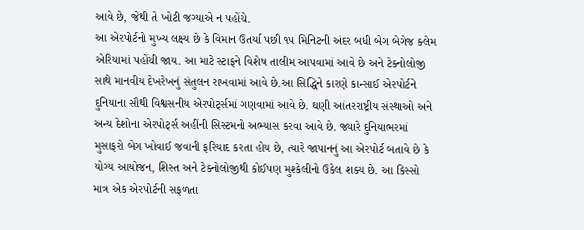આવે છે, જેથી તે ખોટી જગ્યાએ ન પહોંચે.
આ એરપોર્ટનો મુખ્ય લક્ષ્ય છે કે વિમાન ઉતર્યા પછી ૧૫ મિનિટની અંદર બધી બેગ બેગેજ ક્લેમ એરિયામાં પહોંચી જાય. આ માટે સ્ટાફને વિશેષ તાલીમ આપવામાં આવે છે અને ટેક્નોલોજી સાથે માનવીય દેખરેખનું સંતુલન રાખવામાં આવે છે.આ સિદ્ધિને કારણે કાન્સાઈ એરપોર્ટને દુનિયાના સૌથી વિશ્વસનીય એરપોર્ટ્સમાં ગણવામાં આવે છે. ઘણી આંતરરાષ્ટ્રીય સંસ્થાઓ અને અન્ય દેશોના એરપોર્ટ્સ અહીંની સિસ્ટમનો અભ્યાસ કરવા આવે છે. જ્યારે દુનિયાભરમાં મુસાફરો બેગ ખોવાઈ જવાની ફરિયાદ કરતા હોય છે, ત્યારે જાપાનનું આ એરપોર્ટ બતાવે છે કે યોગ્ય આયોજન, શિસ્ત અને ટેક્નોલોજીથી કોઈપણ મુશ્કેલીનો ઉકેલ શક્ય છે. આ કિસ્સો માત્ર એક એરપોર્ટની સફળતા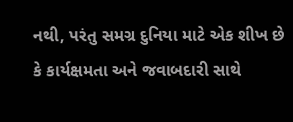નથી, પરંતુ સમગ્ર દુનિયા માટે એક શીખ છે કે કાર્યક્ષમતા અને જવાબદારી સાથે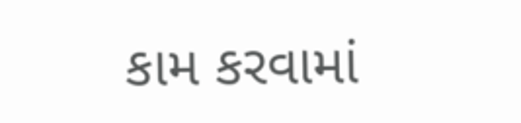કામ કરવામાં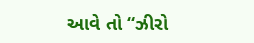આવે તો “ઝીરો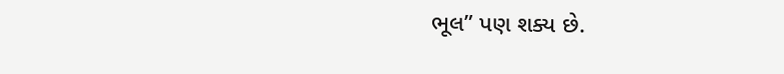ભૂલ” પણ શક્ય છે.